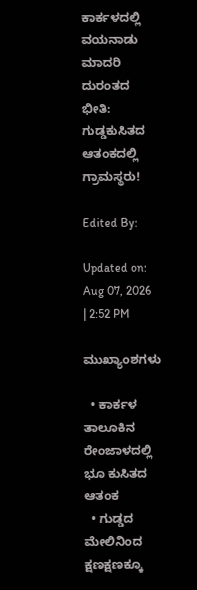ಕಾರ್ಕಳದಲ್ಲಿ ವಯನಾಡು ಮಾದರಿ ದುರಂತದ ಭೀತಿ: ಗುಡ್ಡಕುಸಿತದ ಆತಂಕದಲ್ಲಿ ಗ್ರಾಮಸ್ಥರು!

Edited By:

Updated on: Aug 07, 2026 | 2:52 PM

ಮುಖ್ಯಾಂಶಗಳು

  • ಕಾರ್ಕಳ ತಾಲೂಕಿನ ರೇಂಜಾಳದಲ್ಲಿ ಭೂ ಕುಸಿತದ ಆತಂಕ
  • ಗುಡ್ಡದ ಮೇಲಿನಿಂದ ಕ್ಷಣಕ್ಷಣಕ್ಕೂ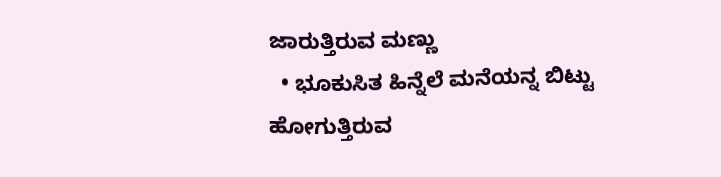ಜಾರುತ್ತಿರುವ ಮಣ್ಣು
  • ಭೂಕುಸಿತ ಹಿನ್ನೆಲೆ ಮನೆಯನ್ನ ಬಿಟ್ಟು ಹೋಗುತ್ತಿರುವ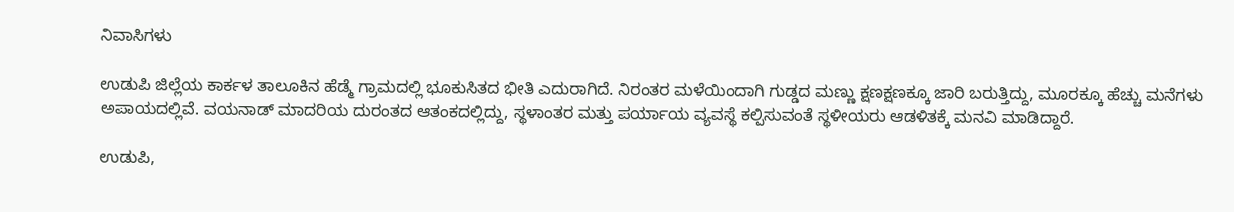ನಿವಾಸಿಗಳು

ಉಡುಪಿ ಜಿಲ್ಲೆಯ ಕಾರ್ಕಳ ತಾಲೂಕಿನ ಹೆಡ್ಮೆ ಗ್ರಾಮದಲ್ಲಿ ಭೂಕುಸಿತದ ಭೀತಿ ಎದುರಾಗಿದೆ. ನಿರಂತರ ಮಳೆಯಿಂದಾಗಿ ಗುಡ್ಡದ ಮಣ್ಣು ಕ್ಷಣಕ್ಷಣಕ್ಕೂ ಜಾರಿ ಬರುತ್ತಿದ್ದು, ಮೂರಕ್ಕೂ ಹೆಚ್ಚು ಮನೆಗಳು ಅಪಾಯದಲ್ಲಿವೆ. ವಯನಾಡ್ ಮಾದರಿಯ ದುರಂತದ ಆತಂಕದಲ್ಲಿದ್ದು, ಸ್ಥಳಾಂತರ ಮತ್ತು ಪರ್ಯಾಯ ವ್ಯವಸ್ಥೆ ಕಲ್ಪಿಸುವಂತೆ ಸ್ಥಳೀಯರು ಆಡಳಿತಕ್ಕೆ ಮನವಿ ಮಾಡಿದ್ದಾರೆ.

ಉಡುಪಿ,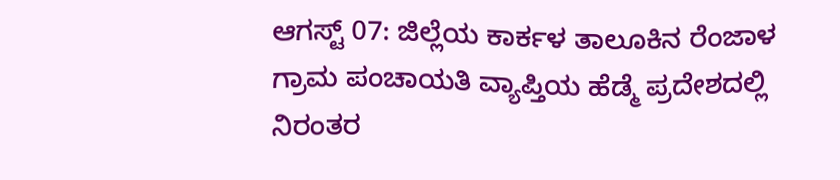ಆಗಸ್ಟ್ 07: ಜಿಲ್ಲೆಯ ಕಾರ್ಕಳ ತಾಲೂಕಿನ ರೆಂಜಾಳ ಗ್ರಾಮ ಪಂಚಾಯತಿ ವ್ಯಾಪ್ತಿಯ ಹೆಡ್ಮೆ ಪ್ರದೇಶದಲ್ಲಿ ನಿರಂತರ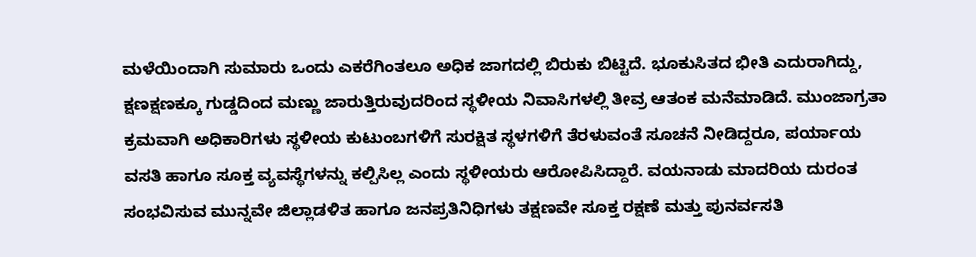ಮಳೆಯಿಂದಾಗಿ ಸುಮಾರು ಒಂದು ಎಕರೆಗಿಂತಲೂ ಅಧಿಕ ಜಾಗದಲ್ಲಿ ಬಿರುಕು ಬಿಟ್ಟಿದೆ. ಭೂಕುಸಿತದ ಭೀತಿ ಎದುರಾಗಿದ್ದು, ಕ್ಷಣಕ್ಷಣಕ್ಕೂ ಗುಡ್ಡದಿಂದ ಮಣ್ಣು ಜಾರುತ್ತಿರುವುದರಿಂದ ಸ್ಥಳೀಯ ನಿವಾಸಿಗಳಲ್ಲಿ ತೀವ್ರ ಆತಂಕ ಮನೆಮಾಡಿದೆ. ಮುಂಜಾಗ್ರತಾ ಕ್ರಮವಾಗಿ ಅಧಿಕಾರಿಗಳು ಸ್ಥಳೀಯ ಕುಟುಂಬಗಳಿಗೆ ಸುರಕ್ಷಿತ ಸ್ಥಳಗಳಿಗೆ ತೆರಳುವಂತೆ ಸೂಚನೆ ನೀಡಿದ್ದರೂ, ಪರ್ಯಾಯ ವಸತಿ ಹಾಗೂ ಸೂಕ್ತ ವ್ಯವಸ್ಥೆಗಳನ್ನು ಕಲ್ಪಿಸಿಲ್ಲ ಎಂದು ಸ್ಥಳೀಯರು ಆರೋಪಿಸಿದ್ದಾರೆ. ವಯನಾಡು ಮಾದರಿಯ ದುರಂತ ಸಂಭವಿಸುವ ಮುನ್ನವೇ ಜಿಲ್ಲಾಡಳಿತ ಹಾಗೂ ಜನಪ್ರತಿನಿಧಿಗಳು ತಕ್ಷಣವೇ ಸೂಕ್ತ ರಕ್ಷಣೆ ಮತ್ತು ಪುನರ್ವಸತಿ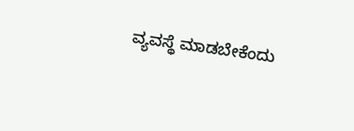ವ್ಯವಸ್ಥೆ ಮಾಡಬೇಕೆಂದು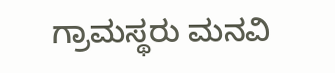ಗ್ರಾಮಸ್ಥರು ಮನವಿ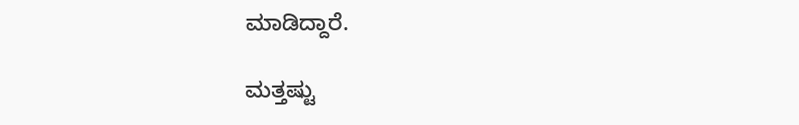ಮಾಡಿದ್ದಾರೆ.

ಮತ್ತಷ್ಟು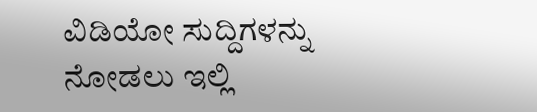ವಿಡಿಯೋ ಸುದ್ದಿಗಳನ್ನು ನೋಡಲು ಇಲ್ಲಿ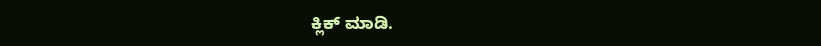ಕ್ಲಿಕ್ ಮಾಡಿ.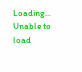Loading...
Unable to load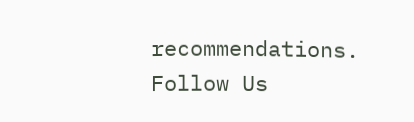recommendations.
Follow Us